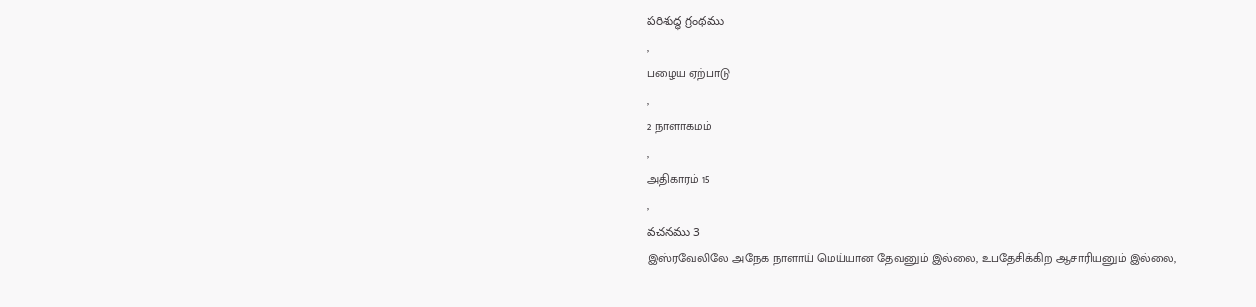పరిశుద్ధ గ్రంథము
,
பழைய ஏற்பாடு
,
2 நாளாகமம்
,
அதிகாரம் 15
,
వచనము 3
இஸ்ரவேலிலே அநேக நாளாய் மெய்யான தேவனும் இல்லை, உபதேசிக்கிற ஆசாரியனும் இல்லை,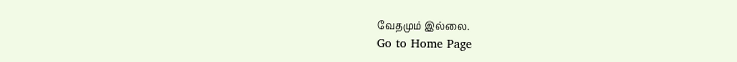வேதமும் இல்லை.
Go to Home Page